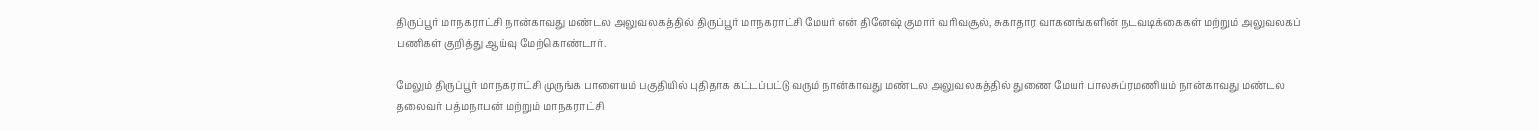திருப்பூர் மாநகராட்சி நான்காவது மண்டல அலுவலகத்தில் திருப்பூர் மாநகராட்சி மேயர் என் தினேஷ் குமார் வரிவசூல், சுகாதார வாகனங்களின் நடவடிக்கைகள் மற்றும் அலுவலகப் பணிகள் குறித்து ஆய்வு மேற்கொண்டார்.

மேலும் திருப்பூர் மாநகராட்சி முருங்க பாளையம் பகுதியில் புதிதாக கட்டப்பட்டு வரும் நான்காவது மண்டல அலுவலகத்தில் துணை மேயர் பாலசுப்ரமணியம் நான்காவது மண்டல தலைவர் பத்மநாபன் மற்றும் மாநகராட்சி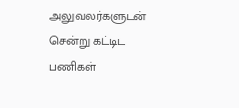அலுவலர்களுடன் சென்று கட்டிட பணிகள்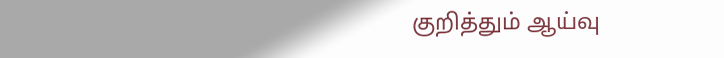குறித்தும் ஆய்வு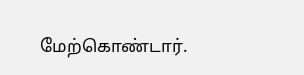மேற்கொண்டார்.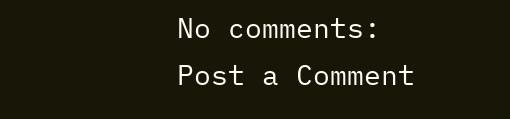No comments:
Post a Comment